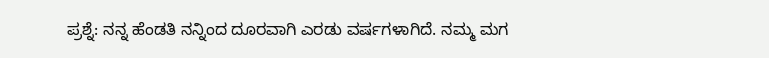ಪ್ರಶ್ನೆ: ನನ್ನ ಹೆಂಡತಿ ನನ್ನಿಂದ ದೂರವಾಗಿ ಎರಡು ವರ್ಷಗಳಾಗಿದೆ. ನಮ್ಮ ಮಗ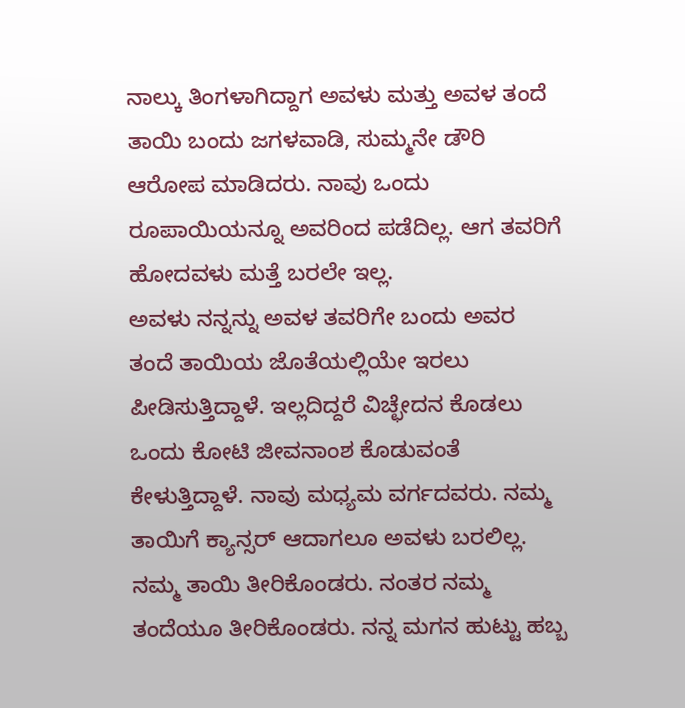ನಾಲ್ಕು ತಿಂಗಳಾಗಿದ್ದಾಗ ಅವಳು ಮತ್ತು ಅವಳ ತಂದೆ ತಾಯಿ ಬಂದು ಜಗಳವಾಡಿ, ಸುಮ್ಮನೇ ಡೌರಿ ಆರೋಪ ಮಾಡಿದರು. ನಾವು ಒಂದು ರೂಪಾಯಿಯನ್ನೂ ಅವರಿಂದ ಪಡೆದಿಲ್ಲ. ಆಗ ತವರಿಗೆ ಹೋದವಳು ಮತ್ತೆ ಬರಲೇ ಇಲ್ಲ.
ಅವಳು ನನ್ನನ್ನು ಅವಳ ತವರಿಗೇ ಬಂದು ಅವರ ತಂದೆ ತಾಯಿಯ ಜೊತೆಯಲ್ಲಿಯೇ ಇರಲು ಪೀಡಿಸುತ್ತಿದ್ದಾಳೆ. ಇಲ್ಲದಿದ್ದರೆ ವಿಚ್ಛೇದನ ಕೊಡಲು ಒಂದು ಕೋಟಿ ಜೀವನಾಂಶ ಕೊಡುವಂತೆ ಕೇಳುತ್ತಿದ್ದಾಳೆ. ನಾವು ಮಧ್ಯಮ ವರ್ಗದವರು. ನಮ್ಮ ತಾಯಿಗೆ ಕ್ಯಾನ್ಸರ್ ಆದಾಗಲೂ ಅವಳು ಬರಲಿಲ್ಲ. ನಮ್ಮ ತಾಯಿ ತೀರಿಕೊಂಡರು. ನಂತರ ನಮ್ಮ ತಂದೆಯೂ ತೀರಿಕೊಂಡರು. ನನ್ನ ಮಗನ ಹುಟ್ಟು ಹಬ್ಬ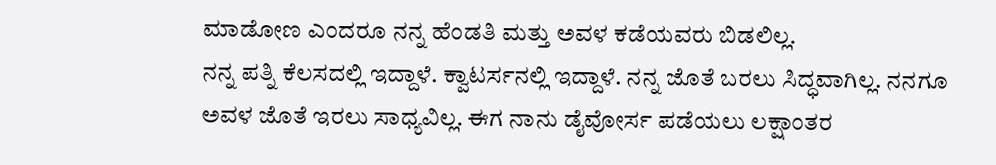ಮಾಡೋಣ ಎಂದರೂ ನನ್ನ ಹೆಂಡತಿ ಮತ್ತು ಅವಳ ಕಡೆಯವರು ಬಿಡಲಿಲ್ಲ.
ನನ್ನ ಪತ್ನಿ ಕೆಲಸದಲ್ಲಿ ಇದ್ದಾಳೆ. ಕ್ವಾಟರ್ಸನಲ್ಲಿ ಇದ್ದಾಳೆ. ನನ್ನ ಜೊತೆ ಬರಲು ಸಿದ್ಧವಾಗಿಲ್ಲ. ನನಗೂ ಅವಳ ಜೊತೆ ಇರಲು ಸಾಧ್ಯವಿಲ್ಲ. ಈಗ ನಾನು ಡೈವೋರ್ಸ ಪಡೆಯಲು ಲಕ್ಷಾಂತರ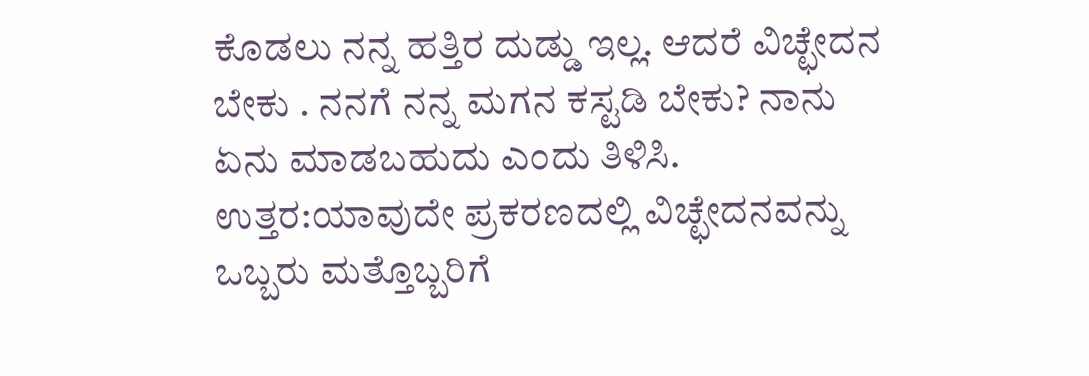ಕೊಡಲು ನನ್ನ ಹತ್ತಿರ ದುಡ್ಡು ಇಲ್ಲ. ಆದರೆ ವಿಚ್ಛೇದನ ಬೇಕು . ನನಗೆ ನನ್ನ ಮಗನ ಕಸ್ಟಡಿ ಬೇಕು? ನಾನು ಏನು ಮಾಡಬಹುದು ಎಂದು ತಿಳಿಸಿ.
ಉತ್ತರ:ಯಾವುದೇ ಪ್ರಕರಣದಲ್ಲಿ ವಿಚ್ಛೇದನವನ್ನು ಒಬ್ಬರು ಮತ್ತೊಬ್ಬರಿಗೆ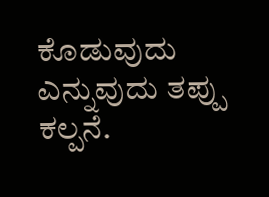ಕೊಡುವುದು ಎನ್ನುವುದು ತಪ್ಪು ಕಲ್ಪನೆ.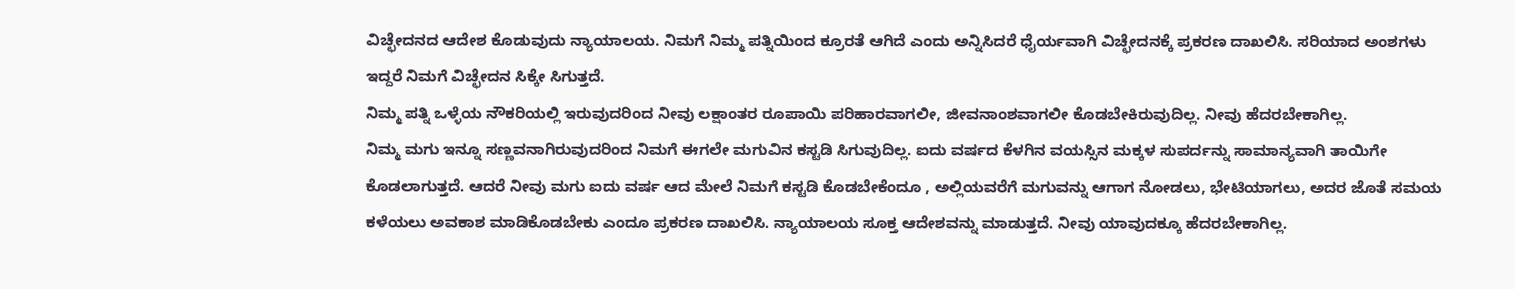ವಿಚ್ಛೇದನದ ಆದೇಶ ಕೊಡುವುದು ನ್ಯಾಯಾಲಯ. ನಿಮಗೆ ನಿಮ್ಮ ಪತ್ನಿಯಿಂದ ಕ್ರೂರತೆ ಆಗಿದೆ ಎಂದು ಅನ್ನಿಸಿದರೆ ಧೈರ್ಯವಾಗಿ ವಿಚ್ಛೇದನಕ್ಕೆ ಪ್ರಕರಣ ದಾಖಲಿಸಿ. ಸರಿಯಾದ ಅಂಶಗಳು ಇದ್ದರೆ ನಿಮಗೆ ವಿಚ್ಛೇದನ ಸಿಕ್ಕೇ ಸಿಗುತ್ತದೆ.
ನಿಮ್ಮ ಪತ್ನಿ ಒಳ್ಳೆಯ ನೌಕರಿಯಲ್ಲಿ ಇರುವುದರಿಂದ ನೀವು ಲಕ್ಷಾಂತರ ರೂಪಾಯಿ ಪರಿಹಾರವಾಗಲೀ, ಜೀವನಾಂಶವಾಗಲೀ ಕೊಡಬೇಕಿರುವುದಿಲ್ಲ. ನೀವು ಹೆದರಬೇಕಾಗಿಲ್ಲ.
ನಿಮ್ಮ ಮಗು ಇನ್ನೂ ಸಣ್ಣವನಾಗಿರುವುದರಿಂದ ನಿಮಗೆ ಈಗಲೇ ಮಗುವಿನ ಕಸ್ಟಡಿ ಸಿಗುವುದಿಲ್ಲ. ಐದು ವರ್ಷದ ಕೆಳಗಿನ ವಯಸ್ಸಿನ ಮಕ್ಕಳ ಸುಪರ್ದನ್ನು ಸಾಮಾನ್ಯವಾಗಿ ತಾಯಿಗೇ ಕೊಡಲಾಗುತ್ತದೆ. ಆದರೆ ನೀವು ಮಗು ಐದು ವರ್ಷ ಆದ ಮೇಲೆ ನಿಮಗೆ ಕಸ್ಟಡಿ ಕೊಡಬೇಕೆಂದೂ , ಅಲ್ಲಿಯವರೆಗೆ ಮಗುವನ್ನು ಆಗಾಗ ನೋಡಲು, ಭೇಟಿಯಾಗಲು, ಅದರ ಜೊತೆ ಸಮಯ ಕಳೆಯಲು ಅವಕಾಶ ಮಾಡಿಕೊಡಬೇಕು ಎಂದೂ ಪ್ರಕರಣ ದಾಖಲಿಸಿ. ನ್ಯಾಯಾಲಯ ಸೂಕ್ತ ಆದೇಶವನ್ನು ಮಾಡುತ್ತದೆ. ನೀವು ಯಾವುದಕ್ಕೂ ಹೆದರಬೇಕಾಗಿಲ್ಲ.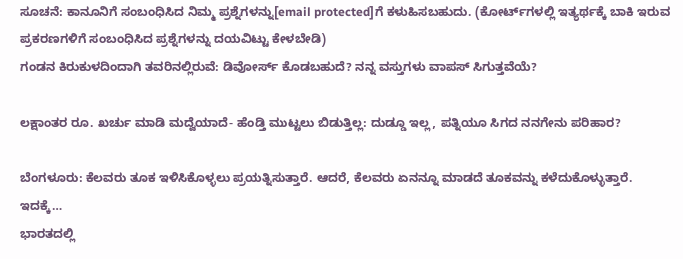ಸೂಚನೆ: ಕಾನೂನಿಗೆ ಸಂಬಂಧಿಸಿದ ನಿಮ್ಮ ಪ್ರಶ್ನೆಗಳನ್ನು[email protected]ಗೆ ಕಳುಹಿಸಬಹುದು. (ಕೋರ್ಟ್‌ಗಳಲ್ಲಿ ಇತ್ಯರ್ಥಕ್ಕೆ ಬಾಕಿ ಇರುವ ಪ್ರಕರಣಗಳಿಗೆ ಸಂಬಂಧಿಸಿದ ಪ್ರಶ್ನೆಗಳನ್ನು ದಯವಿಟ್ಟು ಕೇಳಬೇಡಿ)
ಗಂಡನ ಕಿರುಕುಳದಿಂದಾಗಿ ತವರಿನಲ್ಲಿರುವೆ: ಡಿವೋರ್ಸ್ ಕೊಡಬಹುದೆ? ನನ್ನ ವಸ್ತುಗಳು ವಾಪಸ್ ಸಿಗುತ್ತವೆಯೆ?

ಲಕ್ಷಾಂತರ ರೂ. ಖರ್ಚು ಮಾಡಿ ಮದ್ವೆಯಾದೆ- ಹೆಂಡ್ತಿ ಮುಟ್ಟಲು ಬಿಡುತ್ತಿಲ್ಲ: ದುಡ್ಡೂ ಇಲ್ಲ, ಪತ್ನಿಯೂ ಸಿಗದ ನನಗೇನು ಪರಿಹಾರ?

ಬೆಂಗಳೂರು: ಕೆಲವರು ತೂಕ ಇಳಿಸಿಕೊಳ್ಳಲು ಪ್ರಯತ್ನಿಸುತ್ತಾರೆ. ಆದರೆ, ಕೆಲವರು ಏನನ್ನೂ ಮಾಡದೆ ತೂಕವನ್ನು ಕಳೆದುಕೊಳ್ಳುತ್ತಾರೆ. ಇದಕ್ಕೆ…
ಭಾರತದಲ್ಲಿ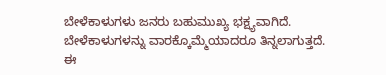ಬೇಳೆಕಾಳುಗಳು ಜನರು ಬಹುಮುಖ್ಯ ಭಕ್ಷ್ಯವಾಗಿದೆ. ಬೇಳೆಕಾಳುಗಳನ್ನು ವಾರಕ್ಕೊಮ್ಮೆಯಾದರೂ ತಿನ್ನಲಾಗುತ್ತದೆ. ಈ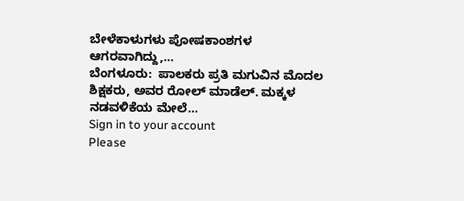ಬೇಳೆಕಾಳುಗಳು ಪೋಷಕಾಂಶಗಳ ಆಗರವಾಗಿದ್ದು,…
ಬೆಂಗಳೂರು:  ಪಾಲಕರು ಪ್ರತಿ ಮಗುವಿನ ಮೊದಲ ಶಿಕ್ಷಕರು, ಅವರ ರೋಲ್ ಮಾಡೆಲ್. ಮಕ್ಕಳ ನಡವಳಿಕೆಯ ಮೇಲೆ…
Sign in to your account
Please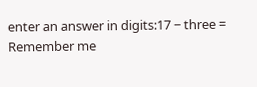enter an answer in digits:17 − three =
Remember me